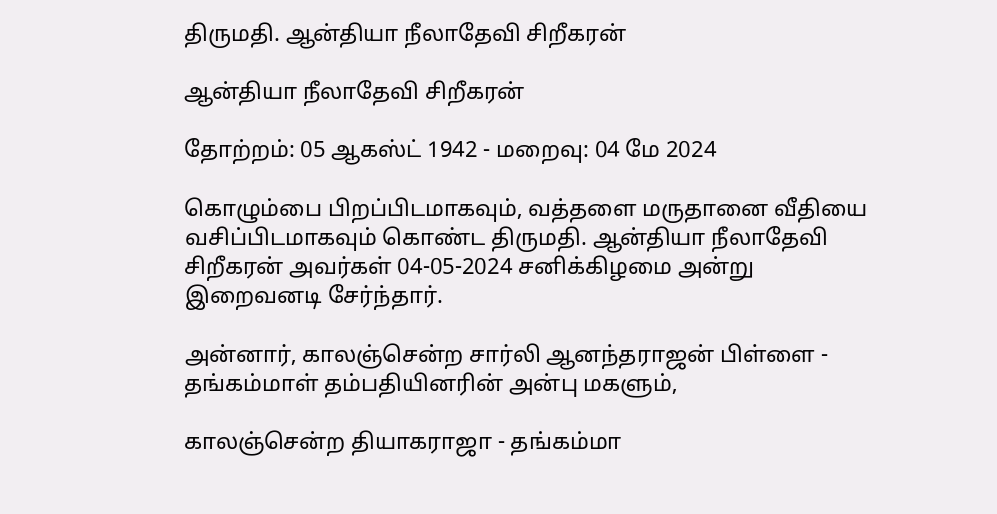திருமதி. ஆன்தியா நீலாதேவி சிறீகரன்

ஆன்தியா நீலாதேவி சிறீகரன்

தோற்றம்: 05 ஆகஸ்ட் 1942 - மறைவு: 04 மே 2024

கொழும்பை பிறப்பிடமாகவும், வத்தளை மருதானை வீதியை வசிப்பிடமாகவும் கொண்ட திருமதி. ஆன்தியா நீலாதேவி சிறீகரன் அவர்கள் 04-05-2024 சனிக்கிழமை அன்று இறைவனடி சேர்ந்தார்.

அன்னார், காலஞ்சென்ற சார்லி ஆனந்தராஜன் பிள்ளை - தங்கம்மாள் தம்பதியினரின் அன்பு மகளும்,

காலஞ்சென்ற தியாகராஜா - தங்கம்மா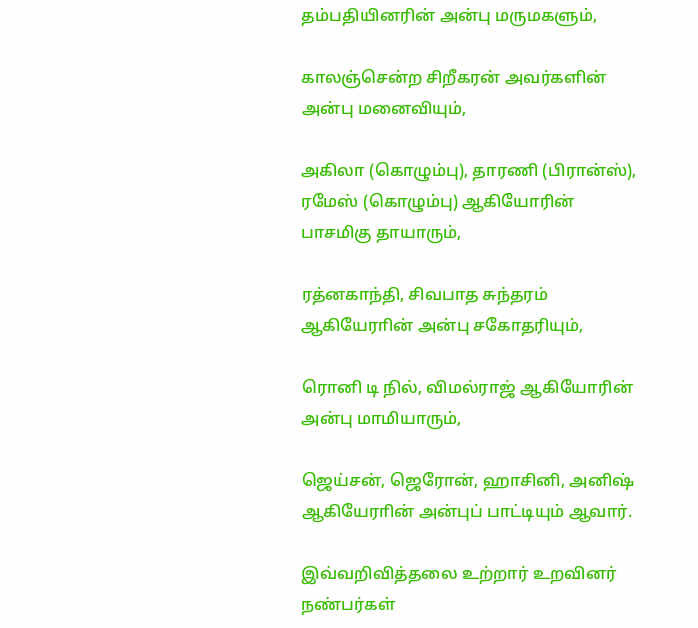தம்பதியினரின் அன்பு மருமகளும்,

காலஞ்சென்ற சிறீகரன் அவர்களின் அன்பு மனைவியும்,

அகிலா (கொழும்பு), தாரணி (பிரான்ஸ்), ரமேஸ் (கொழும்பு) ஆகியோரின் பாசமிகு தாயாரும்,

ரத்னகாந்தி, சிவபாத சுந்தரம் ஆகியேராின் அன்பு சகோதரியும்,

ரொனி டி நில், விமல்ராஜ் ஆகியோரின் அன்பு மாமியாரும்,

ஜெய்சன், ஜெரோன், ஹாசினி, அனிஷ் ஆகியேராின் அன்புப் பாட்டியும் ஆவார்.

இவ்வறிவித்தலை உற்றார் உறவினர் நண்பர்கள்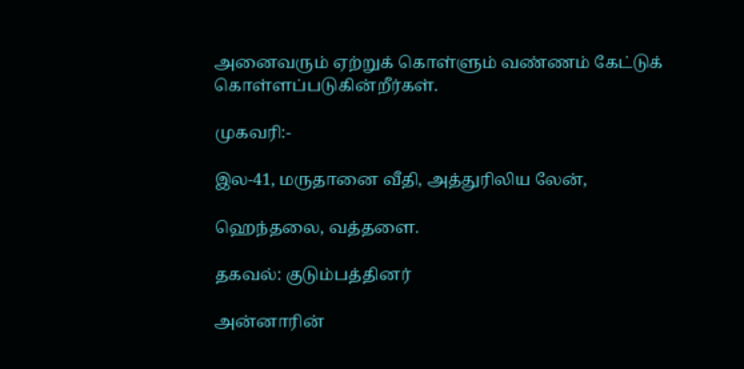அனைவரும் ஏற்றுக் கொள்ளும் வண்ணம் கேட்டுக் கொள்ளப்படுகின்றீர்கள்.

முகவரி:-

இல-41, மருதானை வீதி, அத்துரிலிய லேன்,

ஹெந்தலை, வத்தளை.

தகவல்: குடும்பத்தினர்

அன்னாரின்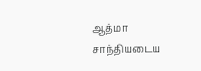ஆத்மா சாந்தியடைய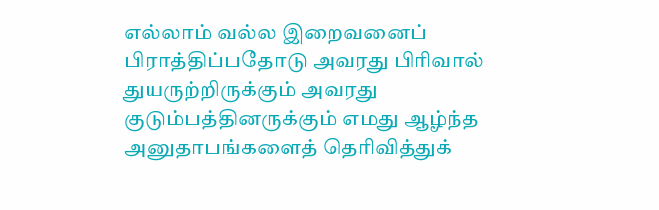எல்லாம் வல்ல இறைவனைப்  பிராத்திப்பதோடு அவரது பிரிவால் துயருற்றிருக்கும் அவரது குடும்பத்தினருக்கும் எமது ஆழ்ந்த அனுதாபங்களைத் தெரிவித்துக்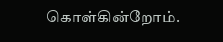கொள்கின்றோம்.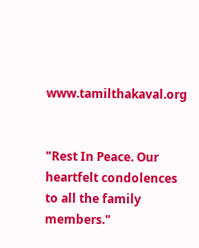www.tamilthakaval.org


"Rest In Peace. Our heartfelt condolences to all the family members."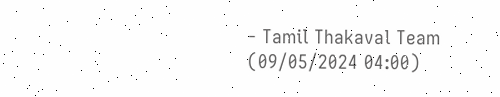- Tamil Thakaval Team (09/05/2024 04:00)